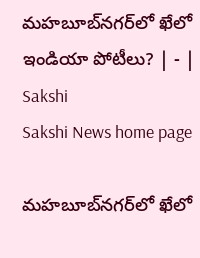మహబూబ్‌నగర్‌లో ఖేలో ఇండియా పోటీలు? | - | Sakshi
Sakshi News home page

మహబూబ్‌నగర్‌లో ఖేలో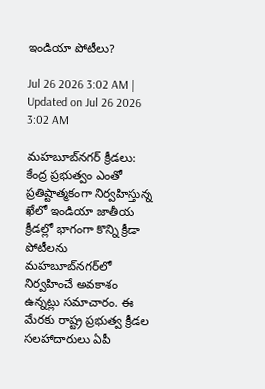ఇండియా పోటీలు?

Jul 26 2026 3:02 AM | Updated on Jul 26 2026 3:02 AM

మహబూబ్‌నగర్‌ క్రీడలు: కేంద్ర ప్రభుత్వం ఎంతో ప్రతిష్టాత్మకంగా నిర్వహిస్తున్న ఖేలో ఇండియా జాతీయ క్రీడల్లో భాగంగా కొన్ని క్రీడా పోటీలను మహబూబ్‌నగర్‌లో నిర్వహించే అవకాశం ఉన్నట్లు సమాచారం. ఈ మేరకు రాష్ట్ర ప్రభుత్వ క్రీడల సలహాదారులు ఏపీ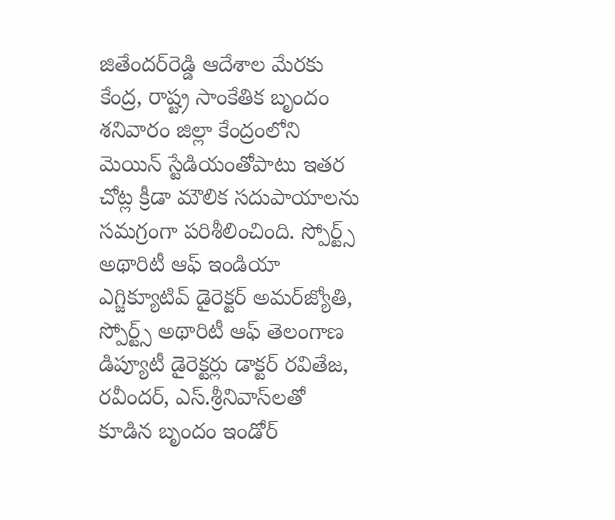జితేందర్‌రెడ్డి ఆదేశాల మేరకు కేంద్ర, రాష్ట్ర సాంకేతిక బృందం శనివారం జిల్లా కేంద్రంలోని మెయిన్‌ స్టేడియంతోపాటు ఇతర చోట్ల క్రీడా మౌలిక సదుపాయాలను సమగ్రంగా పరిశీలించింది. స్పోర్ట్స్‌ అథారిటీ ఆఫ్‌ ఇండియా ఎగ్జిక్యూటివ్‌ డైరెక్టర్‌ అమర్‌జ్యోతి, స్పోర్ట్స్‌ అథారిటీ ఆఫ్‌ తెలంగాణ డిప్యూటీ డైరెక్టర్లు డాక్టర్‌ రవితేజ, రవీందర్‌, ఎస్‌.శ్రీనివాస్‌లతో కూడిన బృందం ఇండోర్‌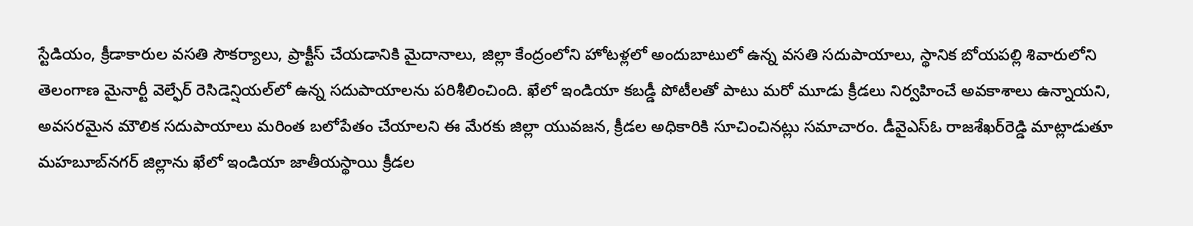స్టేడియం, క్రీడాకారుల వసతి సౌకర్యాలు, ప్రాక్టీస్‌ చేయడానికి మైదానాలు, జిల్లా కేంద్రంలోని హోటళ్లలో అందుబాటులో ఉన్న వసతి సదుపాయాలు, స్థానిక బోయపల్లి శివారులోని తెలంగాణ మైనార్టీ వెల్ఫేర్‌ రెసిడెన్షియల్‌లో ఉన్న సదుపాయాలను పరిశీలించింది. ఖేలో ఇండియా కబడ్డీ పోటీలతో పాటు మరో మూడు క్రీడలు నిర్వహించే అవకాశాలు ఉన్నాయని, అవసరమైన మౌలిక సదుపాయాలు మరింత బలోపేతం చేయాలని ఈ మేరకు జిల్లా యువజన, క్రీడల అధికారికి సూచించినట్లు సమాచారం. డీవైఎస్‌ఓ రాజశేఖర్‌రెడ్డి మాట్లాడుతూ మహబూబ్‌నగర్‌ జిల్లాను ఖేలో ఇండియా జాతీయస్థాయి క్రీడల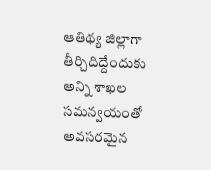ఆతిథ్య జిల్లాగా తీర్చిదిద్దేందుకు అన్ని శాఖల సమన్వయంతో అవసరమైన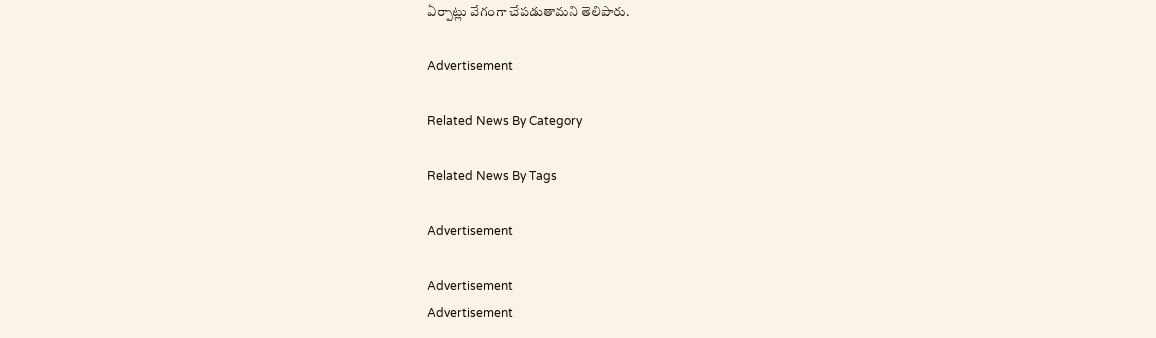ఏర్పాట్లు వేగంగా చేపడుతామని తెలిపారు.

Advertisement

Related News By Category

Related News By Tags

Advertisement

Advertisement
Advertisement